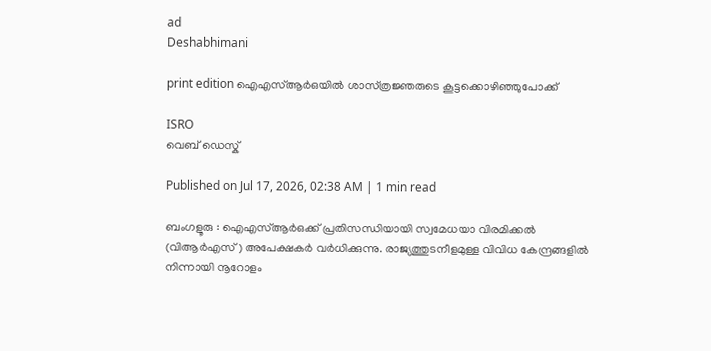ad
Deshabhimani

print edition ഐഎസ്ആര്‍ഒയില്‍ ശാസ്‌ത്രജ്ഞരുടെ കൂട്ടക്കൊഴിഞ്ഞുപോക്ക്‌

ISRO
വെബ് ഡെസ്ക്

Published on Jul 17, 2026, 02:38 AM | 1 min read

ബംഗളൂരു : ഐഎസ്‌ആർഒക്ക്‌ പ്രതിസന്ധിയായി സ്വമേധയാ വിരമിക്കൽ (വിആർഎസ്‌) അപേക്ഷകർ വർധിക്കുന്നു. രാജ്യത്തുടനീളമുള്ള വിവിധ കേന്ദ്രങ്ങളിൽ നിന്നായി നൂറോളം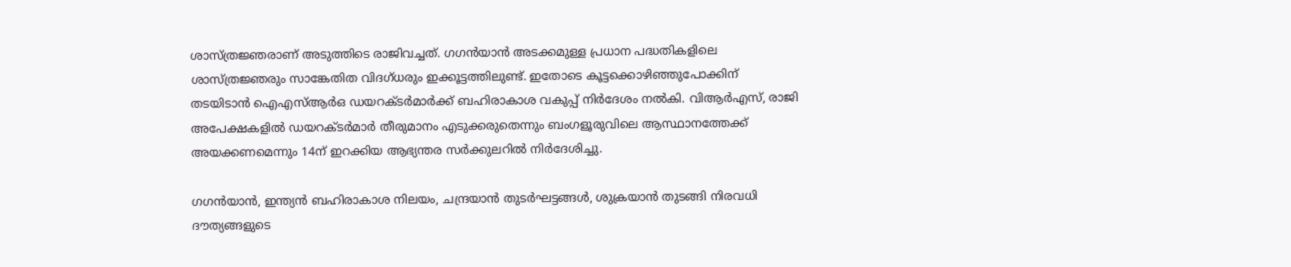ശാസ്ത്ര‍ജ്ഞരാണ് അടുത്തിടെ രാജിവച്ചത്. ഗഗൻയാൻ അടക്കമുള്ള പ്രധാന പദ്ധതികളിലെ ശാസ്‌ത്രജ്ഞരും സാങ്കേതിത വിദഗ്‌ധരും ഇക്കൂട്ടത്തിലുണ്ട്. ഇതോടെ കൂട്ടക്കൊഴിഞ്ഞുപോക്കിന്‌ തടയിടാൻ ഐഎസ്ആര്‍ഒ ഡയറക്ടർമാർക്ക്‌ ബഹിരാകാശ വകുപ്പ്‌ നിർദേശം നൽകി. വിആർഎസ്‌, രാജി അപേക്ഷകളിൽ ഡയറക്ടർമാർ തീരുമാനം എടുക്കരുതെന്നും ബംഗളൂരുവിലെ ആസ്ഥാനത്തേക്ക്‌ അയക്കണമെന്നും 14ന്‌ ഇറക്കിയ ആഭ്യന്തര സർക്കുലറിൽ നിർദേശിച്ചു.

ഗഗൻയാൻ, ഇന്ത്യൻ ബഹിരാകാശ നിലയം, ചന്ദ്രയാൻ തുടർഘട്ടങ്ങൾ, ശുക്രയാൻ തുടങ്ങി നിരവധി ദ‍ൗത്യങ്ങളുടെ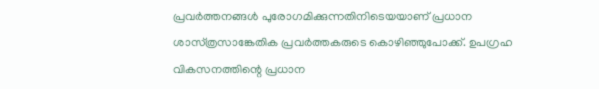പ്രവർത്തനങ്ങൾ പുരോഗമിക്കുന്നതിനിടെയയാണ്‌ പ്രധാന ശാസ്‌ത്രസാങ്കേതിക പ്രവർത്തകരുടെ കൊഴിഞ്ഞുപോക്ക്‌. ഉപഗ്രഹ വികസനത്തിന്റെ പ്രധാന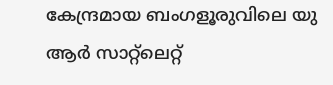കേന്ദ്രമായ ബംഗളൂരുവിലെ യു ആർ സാറ്റ്‌ലെറ്റ്‌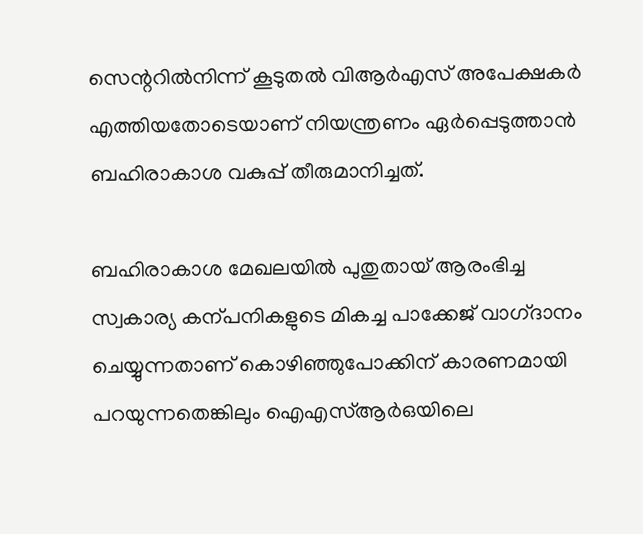സെന്ററിൽനിന്ന്‌ കൂടുതൽ വിആർഎസ്‌ അപേക്ഷകർ എത്തിയതോടെയാണ്‌ നിയന്ത്രണം ഏർപ്പെടുത്താൻ ബഹിരാകാശ വകുപ്പ്‌ തീരുമാനിച്ചത്‌.

ബഹിരാകാശ മേഖലയില്‍ പുതുതായ് ആരംഭിച്ച സ്വകാര്യ കന്പനികളുടെ മികച്ച പാക്കേജ്‌ വാഗ്‌ദാനം ചെയ്യുന്നതാണ് കൊഴിഞ്ഞുപോക്കിന്‌ കാരണമായി പറയുന്നതെങ്കിലും ഐഎസ്‌ആർഒയിലെ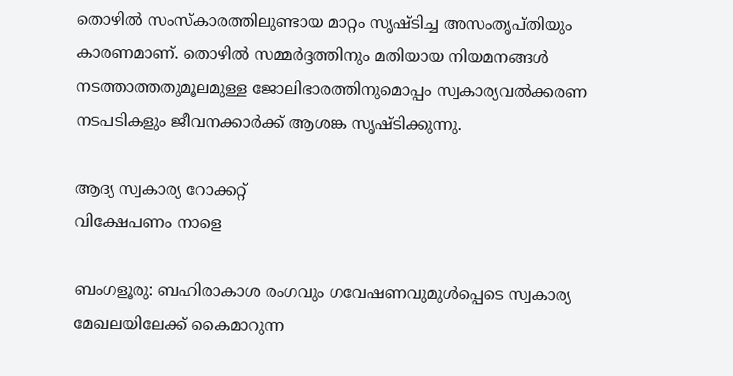തൊഴിൽ സംസ്‌കാരത്തിലുണ്ടായ മാറ്റം സൃഷ്ടിച്ച അസംതൃപ്‌തിയും കാരണമാണ്. തൊഴിൽ സമ്മർദ്ദത്തിനും മതിയായ നിയമനങ്ങൾ നടത്താത്തതുമൂലമുള്ള ജോലിഭാരത്തിനുമൊപ്പം സ്വകാര്യവൽക്കരണ നടപടികളും ജീവനക്കാര്‍ക്ക് ആശങ്ക സൃഷ്ടിക്കുന്നു.

ആദ്യ സ്വകാര്യ റോക്കറ്റ്‌
വിക്ഷേപണം നാളെ

ബംഗളൂരു: ബഹിരാകാശ രംഗവും ഗവേഷണവുമുൾപ്പെടെ സ്വകാര്യ മേഖലയിലേക്ക് കൈമാറുന്ന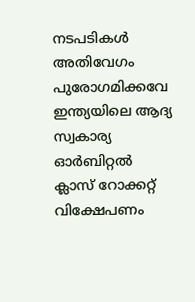നടപടികൾ അതിവേഗം പുരോഗമിക്കവേ ഇന്ത്യയിലെ ആദ്യ സ്വകാര്യ ഓർബിറ്റൽ ക്ലാസ്‌ റോക്കറ്റ്‌ വിക്ഷേപണം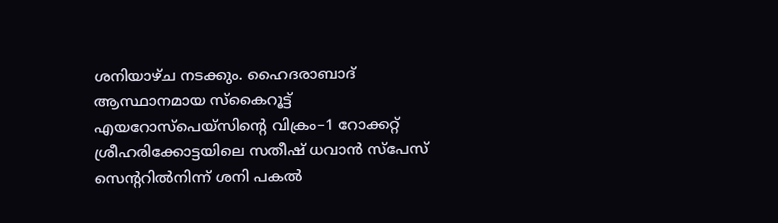ശനിയാഴ്‌ച നടക്കും. ഹൈദരാബാദ്‌ ആസ്ഥാനമായ സ്‌കൈറൂട്ട്‌ എയറോസ്‌പെയ്‌സിന്റെ വിക്രം–1 റോക്കറ്റ്‌ ശ്രീഹരിക്കോട്ടയിലെ സതീഷ് ധവാൻ സ്പേസ് സെന്ററിൽനിന്ന്‌ ശനി പകൽ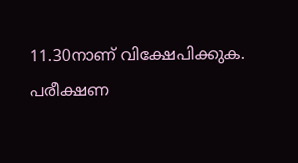11.30നാണ്‌ വിക്ഷേപിക്കുക. പരീക്ഷണ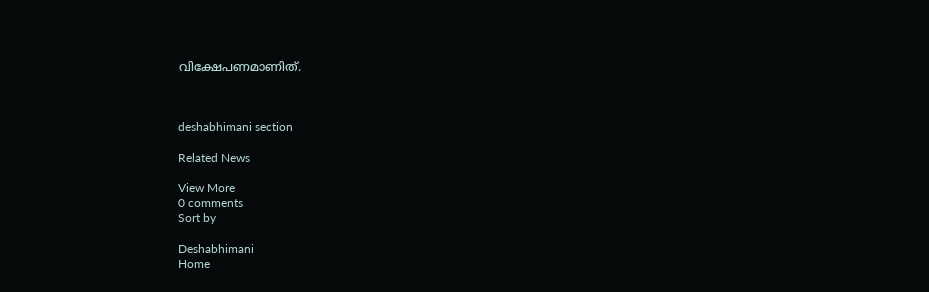വിക്ഷേപണമാണിത്.



deshabhimani section

Related News

View More
0 comments
Sort by

Deshabhimani
Home